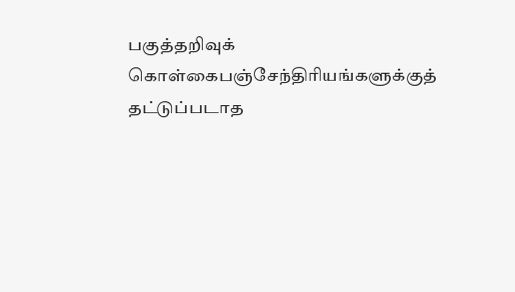பகுத்தறிவுக் கொள்கைபஞ்சேந்திரியங்களுக்குத் தட்டுப்படாத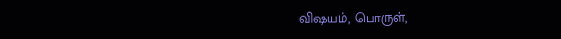விஷயம், பொருள்,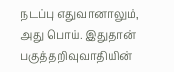நடப்பு எதுவானாலும், அது பொய். இதுதான் பகுத்தறிவுவாதியின்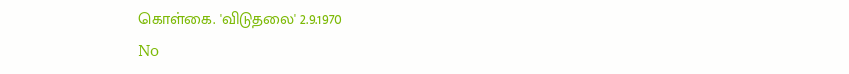கொள்கை. 'விடுதலை' 2.9.1970
No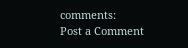comments:
Post a Comment